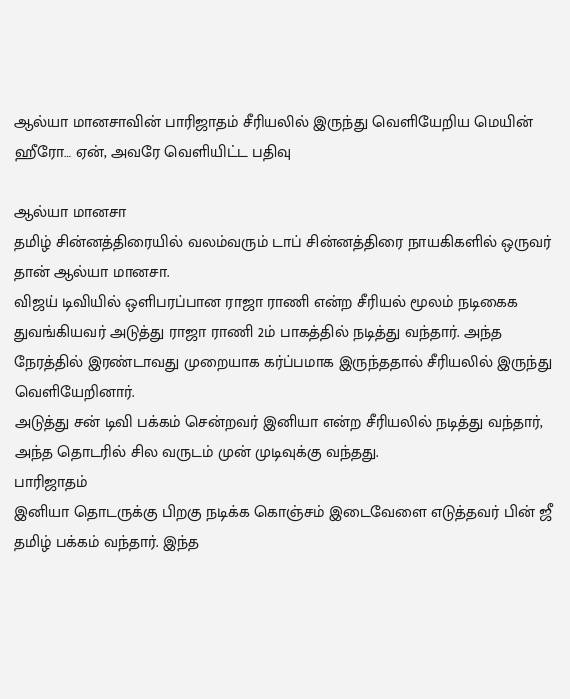ஆல்யா மானசாவின் பாரிஜாதம் சீரியலில் இருந்து வெளியேறிய மெயின் ஹீரோ… ஏன், அவரே வெளியிட்ட பதிவு

ஆல்யா மானசா
தமிழ் சின்னத்திரையில் வலம்வரும் டாப் சின்னத்திரை நாயகிகளில் ஒருவர் தான் ஆல்யா மானசா.
விஜய் டிவியில் ஒளிபரப்பான ராஜா ராணி என்ற சீரியல் மூலம் நடிகைக துவங்கியவர் அடுத்து ராஜா ராணி 2ம் பாகத்தில் நடித்து வந்தார். அந்த நேரத்தில் இரண்டாவது முறையாக கர்ப்பமாக இருந்ததால் சீரியலில் இருந்து வெளியேறினார்.
அடுத்து சன் டிவி பக்கம் சென்றவர் இனியா என்ற சீரியலில் நடித்து வந்தார், அந்த தொடரில் சில வருடம் முன் முடிவுக்கு வந்தது.
பாரிஜாதம்
இனியா தொடருக்கு பிறகு நடிக்க கொஞ்சம் இடைவேளை எடுத்தவர் பின் ஜீ தமிழ் பக்கம் வந்தார். இந்த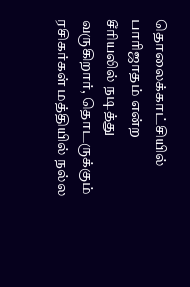தொலைக்காட்சியில் பாரிஜாதம் என்ற சீரியலில் நடித்து வருகிறார், தொடருக்கும் ரசிகர்கள் மத்தியில் நல்ல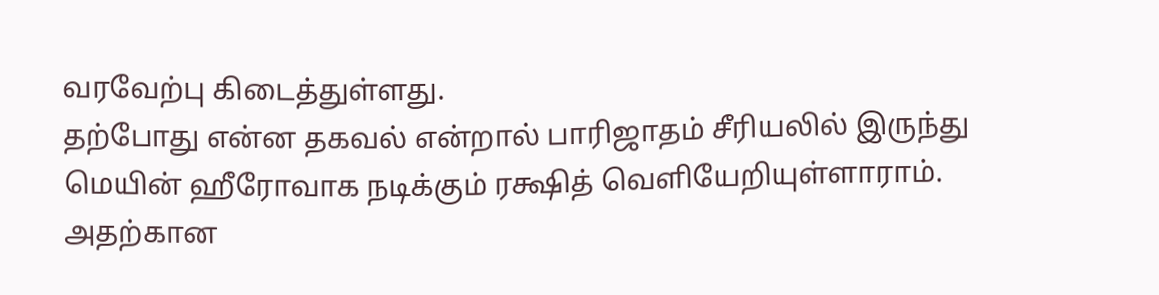வரவேற்பு கிடைத்துள்ளது.
தற்போது என்ன தகவல் என்றால் பாரிஜாதம் சீரியலில் இருந்து மெயின் ஹீரோவாக நடிக்கும் ரக்ஷித் வெளியேறியுள்ளாராம்.
அதற்கான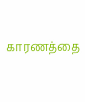காரணத்தை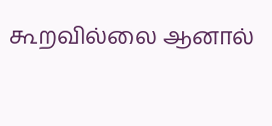கூறவில்லை ஆனால்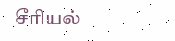சீரியல்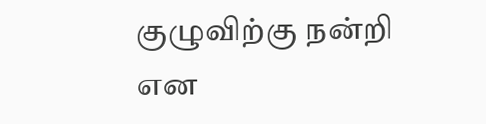குழுவிற்கு நன்றி என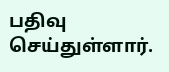பதிவு செய்துள்ளார்.